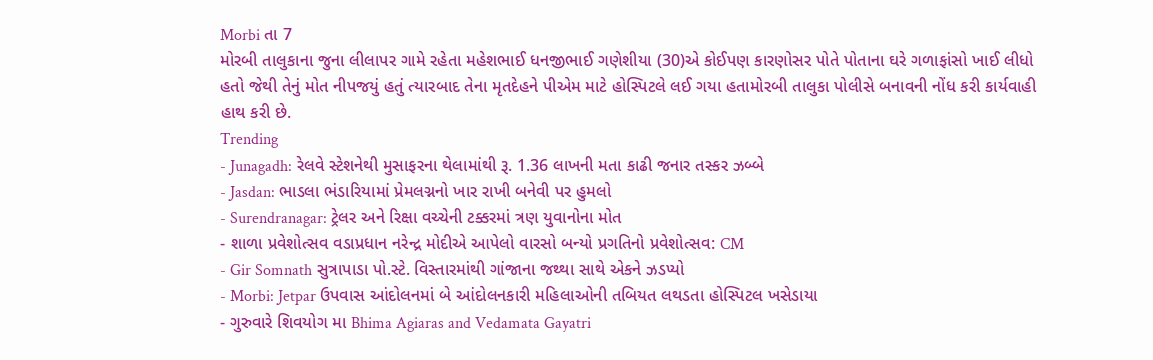Morbi તા 7
મોરબી તાલુકાના જુના લીલાપર ગામે રહેતા મહેશભાઈ ધનજીભાઈ ગણેશીયા (30)એ કોઈપણ કારણોસર પોતે પોતાના ઘરે ગળાફાંસો ખાઈ લીધો હતો જેથી તેનું મોત નીપજયું હતું ત્યારબાદ તેના મૃતદેહને પીએમ માટે હોસ્પિટલે લઈ ગયા હતામોરબી તાલુકા પોલીસે બનાવની નોંધ કરી કાર્યવાહી હાથ કરી છે.
Trending
- Junagadh: રેલવે સ્ટેશનેથી મુસાફરના થેલામાંથી રૂ. 1.36 લાખની મતા કાઢી જનાર તસ્કર ઝબ્બે
- Jasdan: ભાડલા ભંડારિયામાં પ્રેમલગ્નનો ખાર રાખી બનેવી પર હુમલો
- Surendranagar: ટ્રેલર અને રિક્ષા વચ્ચેની ટક્કરમાં ત્રણ યુવાનોના મોત
- શાળા પ્રવેશોત્સવ વડાપ્રધાન નરેન્દ્ર મોદીએ આપેલો વારસો બન્યો પ્રગતિનો પ્રવેશોત્સવ: CM
- Gir Somnath સુત્રાપાડા પો.સ્ટે. વિસ્તારમાંથી ગાંજાના જથ્થા સાથે એકને ઝડપ્યો
- Morbi: Jetpar ઉપવાસ આંદોલનમાં બે આંદોલનકારી મહિલાઓની તબિયત લથડતા હોસ્પિટલ ખસેડાયા
- ગુરુવારે શિવયોગ મા Bhima Agiaras and Vedamata Gayatri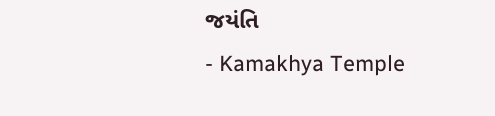જયંતિ
- Kamakhya Temple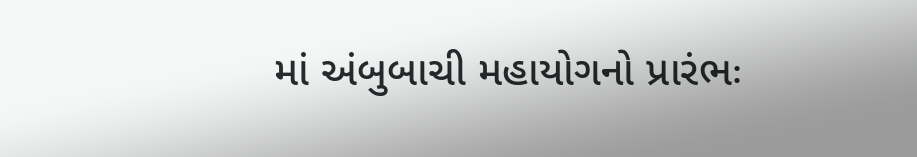માં અંબુબાચી મહાયોગનો પ્રારંભઃ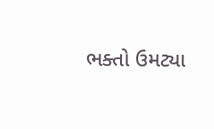ભક્તો ઉમટ્યા